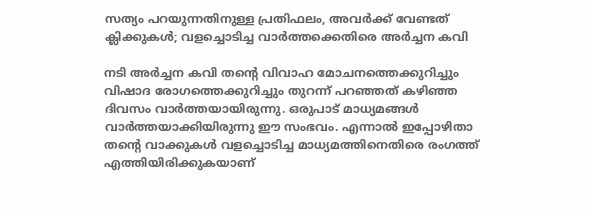സത്യം പറയുന്നതിനുള്ള പ്രതിഫലം, അവര്‍ക്ക് വേണ്ടത് ക്ലിക്കുകള്‍; വളച്ചൊടിച്ച വാര്‍ത്തക്കെതിരെ അര്‍ച്ചന കവി

നടി അര്‍ച്ചന കവി തന്റെ വിവാഹ മോചനത്തെക്കുറിച്ചും വിഷാദ രോഗത്തെക്കുറിച്ചും തുറന്ന് പറഞ്ഞത് കഴിഞ്ഞ ദിവസം വാര്‍ത്തയായിരുന്നു. ഒരുപാട് മാധ്യമങ്ങള്‍ വാര്‍ത്തയാക്കിയിരുന്നു ഈ സംഭവം. എന്നാല്‍ ഇപ്പോഴിതാ തന്റെ വാക്കുകള്‍ വളച്ചൊടിച്ച മാധ്യമത്തിനെതിരെ രംഗത്ത് എത്തിയിരിക്കുകയാണ്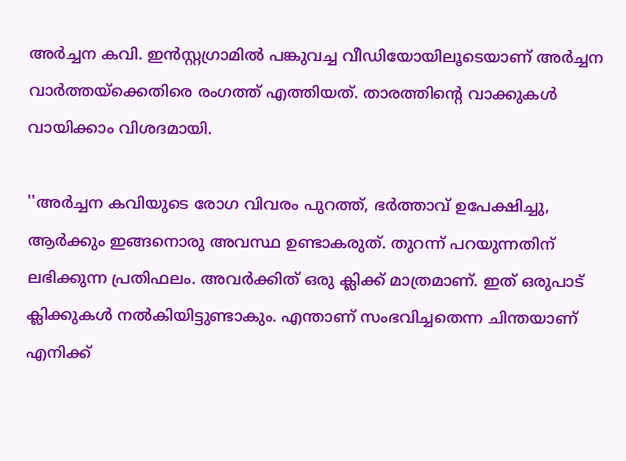അര്‍ച്ചന കവി. ഇന്‍സ്റ്റഗ്രാമില്‍ പങ്കുവച്ച വീഡിയോയിലൂടെയാണ് അര്‍ച്ചന വാര്‍ത്തയ്‌ക്കെതിരെ രംഗത്ത് എത്തിയത്. താരത്തിന്റെ വാക്കുകള്‍ വായിക്കാം വിശദമായി.

''അര്‍ച്ചന കവിയുടെ രോഗ വിവരം പുറത്ത്, ഭര്‍ത്താവ് ഉപേക്ഷിച്ചു, ആര്‍ക്കും ഇങ്ങനൊരു അവസ്ഥ ഉണ്ടാകരുത്. തുറന്ന് പറയുന്നതിന് ലഭിക്കുന്ന പ്രതിഫലം. അവര്‍ക്കിത് ഒരു ക്ലിക്ക് മാത്രമാണ്. ഇത് ഒരുപാട് ക്ലിക്കുകള്‍ നല്‍കിയിട്ടുണ്ടാകും. എന്താണ് സംഭവിച്ചതെന്ന ചിന്തയാണ് എനിക്ക്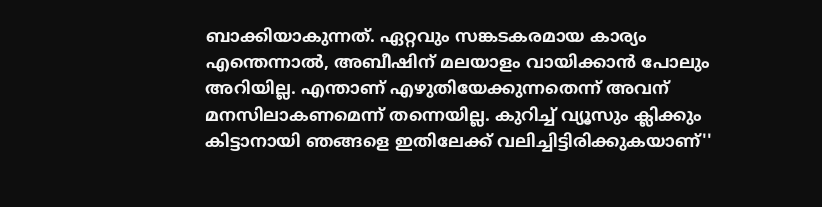ബാക്കിയാകുന്നത്. ഏറ്റവും സങ്കടകരമായ കാര്യം എന്തെന്നാല്‍, അബീഷിന് മലയാളം വായിക്കാന്‍ പോലും അറിയില്ല. എന്താണ് എഴുതിയേക്കുന്നതെന്ന് അവന് മനസിലാകണമെന്ന് തന്നെയില്ല. കുറിച്ച് വ്യൂസും ക്ലിക്കും കിട്ടാനായി ഞങ്ങളെ ഇതിലേക്ക് വലിച്ചിട്ടിരിക്കുകയാണ്''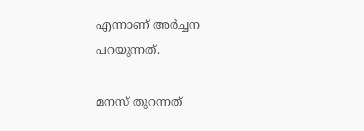എന്നാണ് അര്‍ച്ചന പറയുന്നത്.

മനസ് തുറന്നത്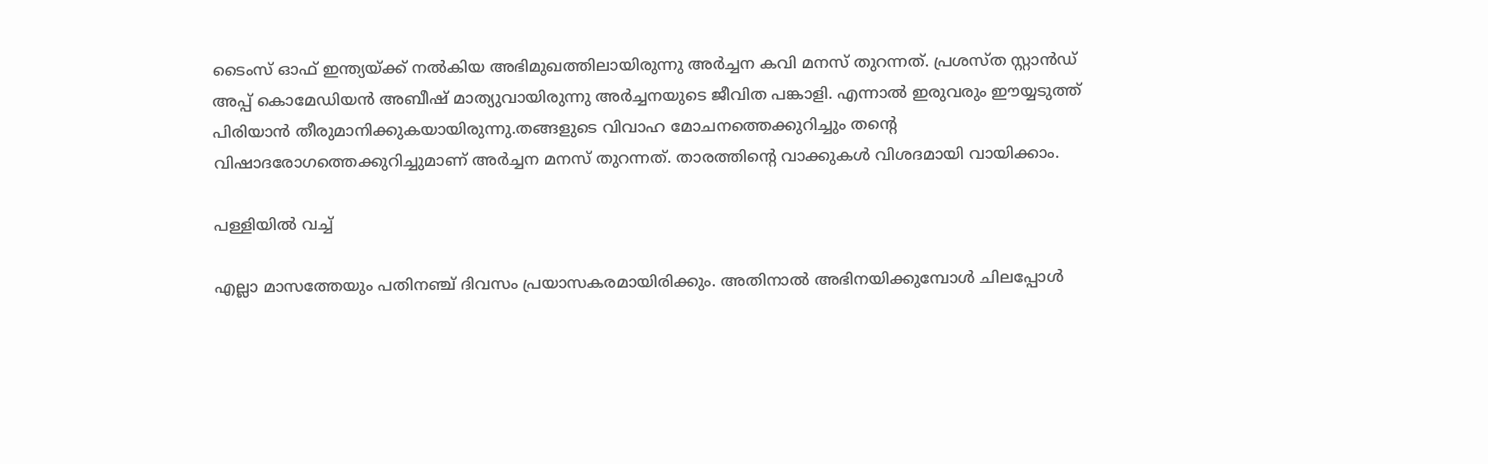ടൈംസ് ഓഫ് ഇന്ത്യയ്ക്ക് നല്‍കിയ അഭിമുഖത്തിലായിരുന്നു അര്‍ച്ചന കവി മനസ് തുറന്നത്. പ്രശസ്ത സ്റ്റാന്‍ഡ് അപ്പ് കൊമേഡിയന്‍ അബീഷ് മാത്യുവായിരുന്നു അര്‍ച്ചനയുടെ ജീവിത പങ്കാളി. എന്നാല്‍ ഇരുവരും ഈയ്യടുത്ത് പിരിയാന്‍ തീരുമാനിക്കുകയായിരുന്നു.തങ്ങളുടെ വിവാഹ മോചനത്തെക്കുറിച്ചും തന്റെ വിഷാദരോഗത്തെക്കുറിച്ചുമാണ് അര്‍ച്ചന മനസ് തുറന്നത്. താരത്തിന്റെ വാക്കുകള്‍ വിശദമായി വായിക്കാം.

പള്ളിയില്‍ വച്ച്

എല്ലാ മാസത്തേയും പതിനഞ്ച് ദിവസം പ്രയാസകരമായിരിക്കും. അതിനാല്‍ അഭിനയിക്കുമ്പോള്‍ ചിലപ്പോള്‍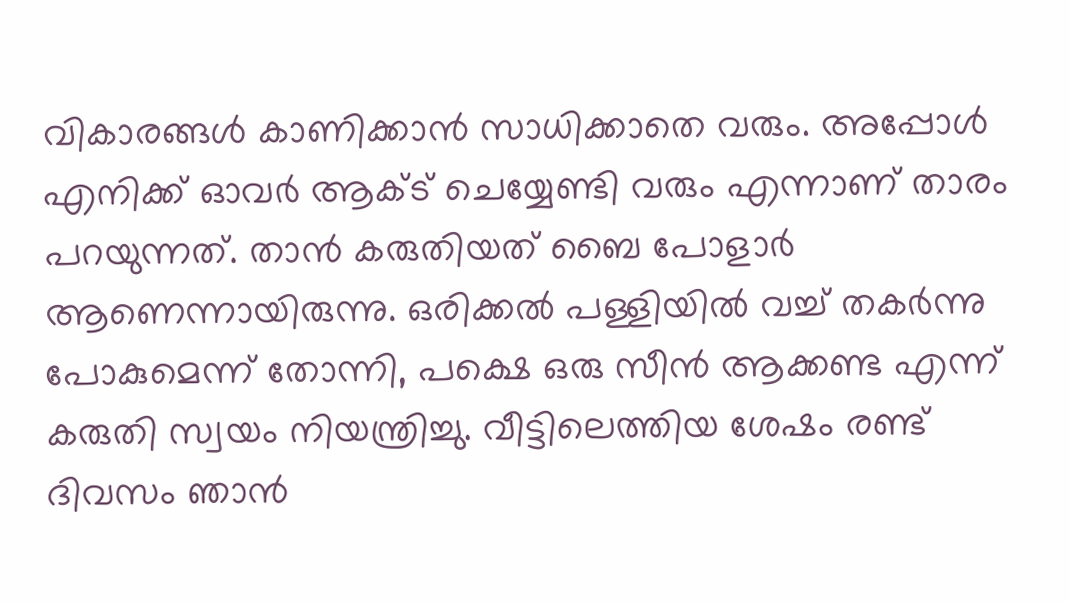വികാരങ്ങള്‍ കാണിക്കാന്‍ സാധിക്കാതെ വരും. അപ്പോള്‍ എനിക്ക് ഓവര്‍ ആക്ട് ചെയ്യേണ്ടി വരും എന്നാണ് താരം പറയുന്നത്. താന്‍ കരുതിയത് ബൈ പോളാര്‍ ആണെന്നായിരുന്നു. ഒരിക്കല്‍ പള്ളിയില്‍ വച്ച് തകര്‍ന്നു പോകുമെന്ന് തോന്നി, പക്ഷെ ഒരു സീന്‍ ആക്കണ്ട എന്ന് കരുതി സ്വയം നിയന്ത്രിച്ചു. വീട്ടിലെത്തിയ ശേഷം രണ്ട് ദിവസം ഞാന്‍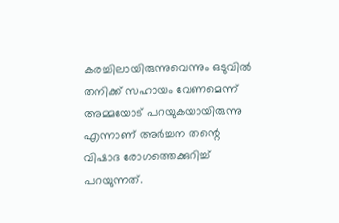കരച്ചിലായിരുന്നുവെന്നും ഒടുവില്‍ തനിക്ക് സഹായം വേണമെന്ന് അമ്മയോട് പറയുകയായിരുന്നു എന്നാണ് അര്‍ച്ചന തന്റെ വിഷാദ രോഗത്തെക്കുറിച്ച് പറയുന്നത്.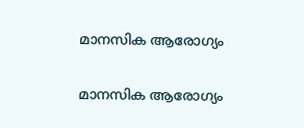മാനസിക ആരോഗ്യം

മാനസിക ആരോഗ്യം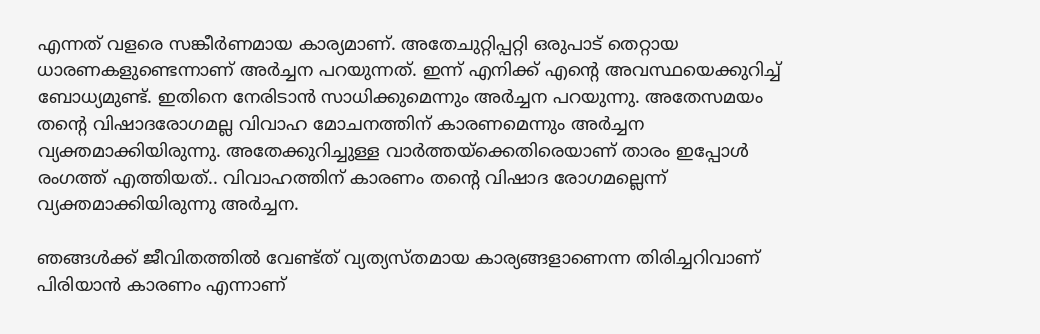എന്നത് വളരെ സങ്കീര്‍ണമായ കാര്യമാണ്. അതേചുറ്റിപ്പറ്റി ഒരുപാട് തെറ്റായ ധാരണകളുണ്ടെന്നാണ് അര്‍ച്ചന പറയുന്നത്. ഇന്ന് എനിക്ക് എന്റെ അവസ്ഥയെക്കുറിച്ച് ബോധ്യമുണ്ട്. ഇതിനെ നേരിടാന്‍ സാധിക്കുമെന്നും അര്‍ച്ചന പറയുന്നു. അതേസമയം തന്റെ വിഷാദരോഗമല്ല വിവാഹ മോചനത്തിന് കാരണമെന്നും അര്‍ച്ചന വ്യക്തമാക്കിയിരുന്നു. അതേക്കുറിച്ചുള്ള വാര്‍ത്തയ്‌ക്കെതിരെയാണ് താരം ഇപ്പോള്‍ രംഗത്ത് എത്തിയത്.. വിവാഹത്തിന് കാരണം തന്റെ വിഷാദ രോഗമല്ലെന്ന് വ്യക്തമാക്കിയിരുന്നു അര്‍ച്ചന.

ഞങ്ങള്‍ക്ക് ജീവിതത്തില്‍ വേണ്ട്ത് വ്യത്യസ്തമായ കാര്യങ്ങളാണെന്ന തിരിച്ചറിവാണ് പിരിയാന്‍ കാരണം എന്നാണ്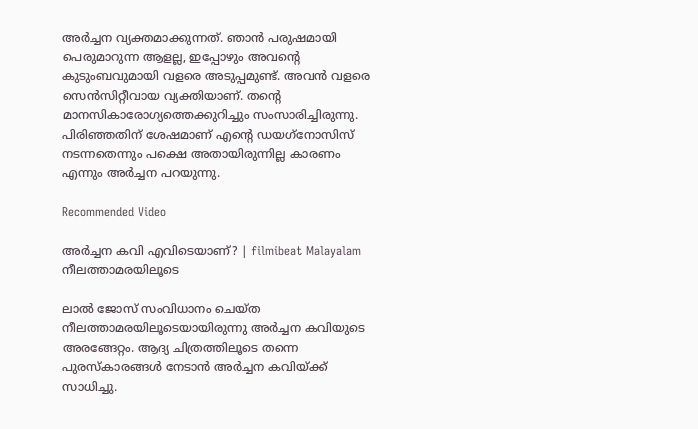അര്‍ച്ചന വ്യക്തമാക്കുന്നത്. ഞാന്‍ പരുഷമായി പെരുമാറുന്ന ആളല്ല, ഇപ്പോഴും അവന്റെ കുടുംബവുമായി വളരെ അടുപ്പമുണ്ട്. അവന്‍ വളരെ സെന്‍സിറ്റീവായ വ്യക്തിയാണ്. തന്റെ മാനസികാരോഗ്യത്തെക്കുറിച്ചും സംസാരിച്ചിരുന്നു. പിരിഞ്ഞതിന് ശേഷമാണ് എന്റെ ഡയഗ്‌നോസിസ് നടന്നതെന്നും പക്ഷെ അതായിരുന്നില്ല കാരണം എന്നും അര്‍ച്ചന പറയുന്നു.

Recommended Video

അർച്ചന കവി എവിടെയാണ്? | filmibeat Malayalam
നീലത്താമരയിലൂടെ

ലാല്‍ ജോസ് സംവിധാനം ചെയ്ത നീലത്താമരയിലൂടെയായിരുന്നു അര്‍ച്ചന കവിയുടെ അരങ്ങേറ്റം. ആദ്യ ചിത്രത്തിലൂടെ തന്നെ പുരസ്‌കാരങ്ങള്‍ നേടാന്‍ അര്‍ച്ചന കവിയ്ക്ക് സാധിച്ചു.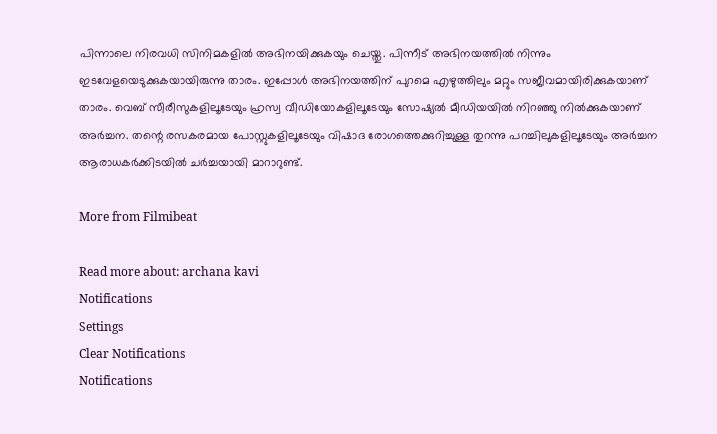പിന്നാലെ നിരവധി സിനിമകളില്‍ അഭിനയിക്കുകയും ചെയ്തു. പിന്നീട് അഭിനയത്തില്‍ നിന്നും ഇടവേളയെടുക്കുകയായിരുന്നു താരം. ഇപ്പോള്‍ അഭിനയത്തിന് പുറമെ എഴുത്തിലും മറ്റും സജീവമായിരിക്കുകയാണ് താരം. വെബ് സീരീസുകളിലൂടേയും ഹ്രസ്വ വീഡിയോകളിലൂടേയും സോഷ്യല്‍ മീഡിയയില്‍ നിറഞ്ഞു നില്‍ക്കുകയാണ് അര്‍ച്ചന. തന്റെ രസകരമായ പോസ്റ്റുകളിലൂടേയും വിഷാദ രോഗത്തെക്കുറിച്ചുള്ള തുറന്നു പറച്ചിലുകളിലൂടേയും അര്‍ച്ചന ആരാധകര്‍ക്കിടയില്‍ ചര്‍ച്ചയായി മാറാറുണ്ട്.

More from Filmibeat

Read more about: archana kavi
Notifications
Settings
Clear Notifications
Notifications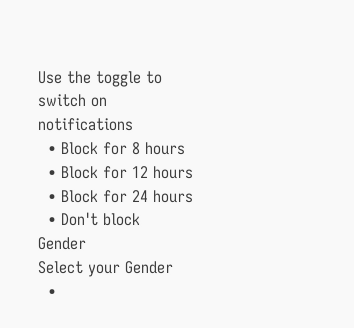Use the toggle to switch on notifications
  • Block for 8 hours
  • Block for 12 hours
  • Block for 24 hours
  • Don't block
Gender
Select your Gender
  •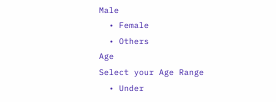Male
  • Female
  • Others
Age
Select your Age Range
  • Under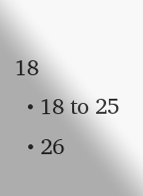18
  • 18 to 25
  • 26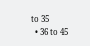to 35
  • 36 to 45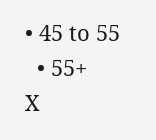• 45 to 55
  • 55+
X